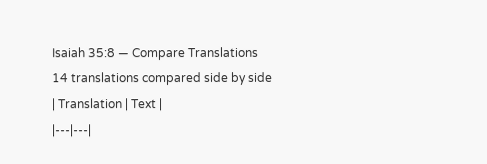Isaiah 35:8 — Compare Translations
14 translations compared side by side
| Translation | Text |
|---|---|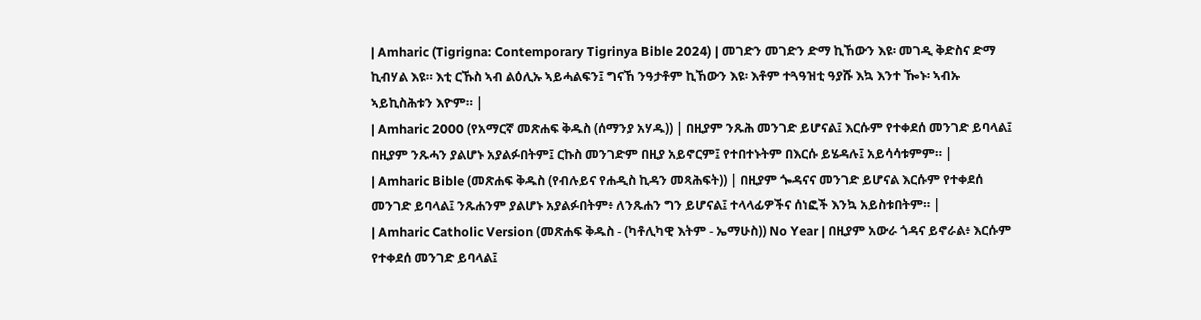| Amharic (Tigrigna: Contemporary Tigrinya Bible 2024) | መገድን መገድን ድማ ኪኸውን እዩ፡ መገዲ ቅድስና ድማ ኪብሃል እዩ። እቲ ርኹስ ኣብ ልዕሊኡ ኣይሓልፍን፤ ግናኸ ንዓታቶም ኪኸውን እዩ፡ እቶም ተጓዓዝቲ ዓያሹ እኳ እንተ ዀኑ፡ ኣብኡ ኣይኪስሕቱን እዮም። |
| Amharic 2000 (የአማርኛ መጽሐፍ ቅዱስ (ሰማንያ አሃዱ)) | በዚያም ንጹሕ መንገድ ይሆናል፤ እርሱም የተቀደሰ መንገድ ይባላል፤ በዚያም ንጹሓን ያልሆኑ አያልፉበትም፤ ርኩስ መንገድም በዚያ አይኖርም፤ የተበተኑትም በእርሱ ይሄዳሉ፤ አይሳሳቱምም። |
| Amharic Bible (መጽሐፍ ቅዱስ (የብሉይና የሐዲስ ኪዳን መጻሕፍት)) | በዚያም ጐዳናና መንገድ ይሆናል እርሱም የተቀደሰ መንገድ ይባላል፤ ንጹሐንም ያልሆኑ አያልፉበትም፥ ለንጹሐን ግን ይሆናል፤ ተላላፊዎችና ሰነፎች እንኳ አይስቱበትም። |
| Amharic Catholic Version (መጽሐፍ ቅዱስ - (ካቶሊካዊ እትም - ኤማሁስ)) No Year | በዚያም አውራ ጎዳና ይኖራል፥ እርሱም የተቀደሰ መንገድ ይባላል፤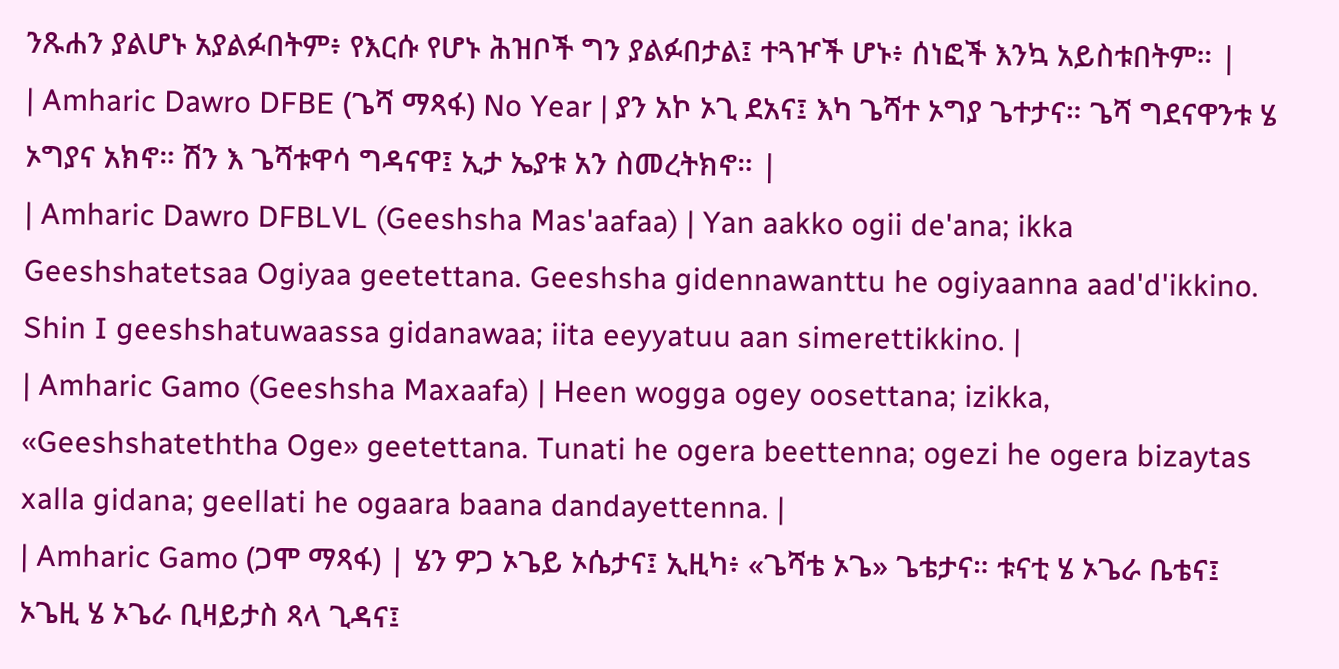ንጹሐን ያልሆኑ አያልፉበትም፥ የእርሱ የሆኑ ሕዝቦች ግን ያልፉበታል፤ ተጓዦች ሆኑ፥ ሰነፎች እንኳ አይስቱበትም። |
| Amharic Dawro DFBE (ጌሻ ማጻፋ) No Year | ያን አኮ ኦጊ ደአና፤ እካ ጌሻተ ኦግያ ጌተታና። ጌሻ ግደናዋንቱ ሄ ኦግያና አክኖ። ሽን እ ጌሻቱዋሳ ግዳናዋ፤ ኢታ ኤያቱ አን ስመረትክኖ። |
| Amharic Dawro DFBLVL (Geeshsha Mas'aafaa) | Yan aakko ogii de'ana; ikka Geeshshatetsaa Ogiyaa geetettana. Geeshsha gidennawanttu he ogiyaanna aad'd'ikkino. Shin I geeshshatuwaassa gidanawaa; iita eeyyatuu aan simerettikkino. |
| Amharic Gamo (Geeshsha Maxaafa) | Heen wogga ogey oosettana; izikka, «Geeshshateththa Oge» geetettana. Tunati he ogera beettenna; ogezi he ogera bizaytas xalla gidana; geellati he ogaara baana dandayettenna. |
| Amharic Gamo (ጋሞ ማጻፋ) | ሄን ዎጋ ኦጌይ ኦሴታና፤ ኢዚካ፥ «ጌሻቴ ኦጌ» ጌቴታና። ቱናቲ ሄ ኦጌራ ቤቴና፤ ኦጌዚ ሄ ኦጌራ ቢዛይታስ ጻላ ጊዳና፤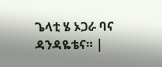ጌላቲ ሄ ኦጋራ ባና ዳንዳዬቴና። |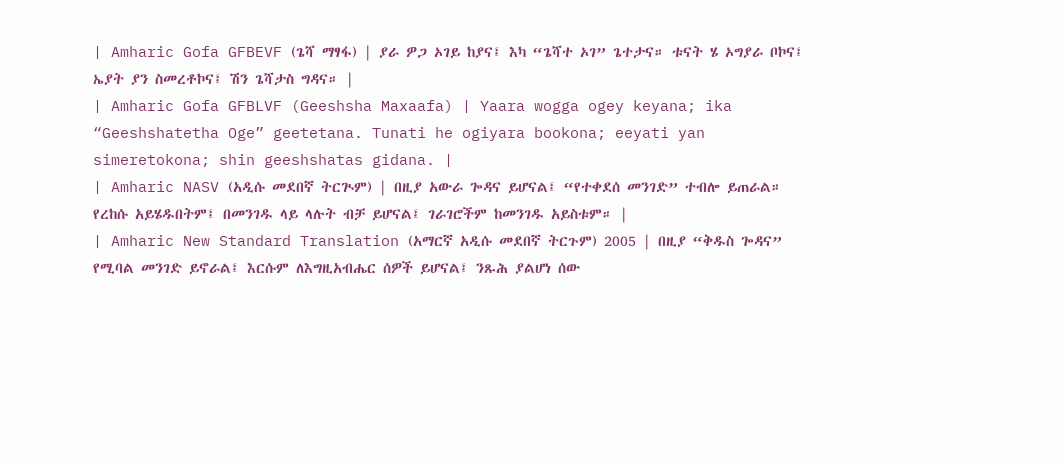| Amharic Gofa GFBEVF (ጌሻ ማፃፋ) | ያራ ዎጋ ኦገይ ከያና፤ እካ “ጌሻተ ኦገ” ጌተታና። ቱናት ሄ ኦግያራ ቦኮና፤ ኤያት ያን ስመረቶኮና፤ ሽን ጌሻታስ ግዳና። |
| Amharic Gofa GFBLVF (Geeshsha Maxaafa) | Yaara wogga ogey keyana; ika “Geeshshatetha Oge” geetetana. Tunati he ogiyara bookona; eeyati yan simeretokona; shin geeshshatas gidana. |
| Amharic NASV (አዲሱ መደበኛ ትርጒም) | በዚያ አውራ ጐዳና ይሆናል፤ “የተቀደሰ መንገድ” ተብሎ ይጠራል። የረከሱ አይሄዱበትም፤ በመንገዱ ላይ ላሉት ብቻ ይሆናል፤ ገራገሮችም ከመንገዱ አይስቱም። |
| Amharic New Standard Translation (አማርኛ አዲሱ መደበኛ ትርጉም) 2005 | በዚያ “ቅዱስ ጐዳና” የሚባል መንገድ ይኖራል፤ እርሱም ለእግዚአብሔር ሰዎች ይሆናል፤ ንጹሕ ያልሆነ ሰው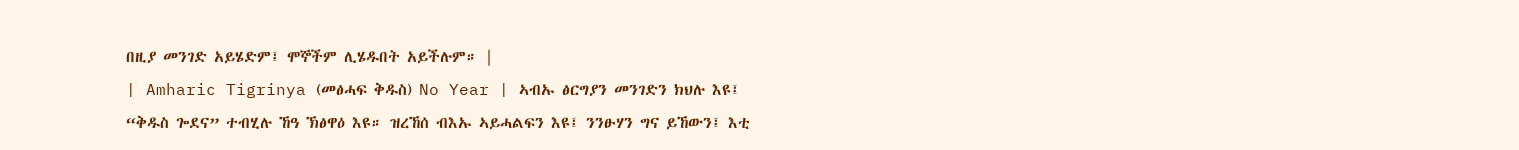በዚያ መንገድ አይሄድም፤ ሞኞችም ሊሄዱበት አይችሉም። |
| Amharic Tigrinya (መፅሓፍ ቅዱስ) No Year | ኣብኡ ፅርግያን መንገድን ክህሉ እዩ፤ “ቅዱስ ጐደና” ተብሂሉ ኸዓ ኽፅዋዕ እዩ። ዝረኸሰ ብእኡ ኣይሓልፍን እዩ፤ ንንፁሃን ግና ይኸውን፤ እቲ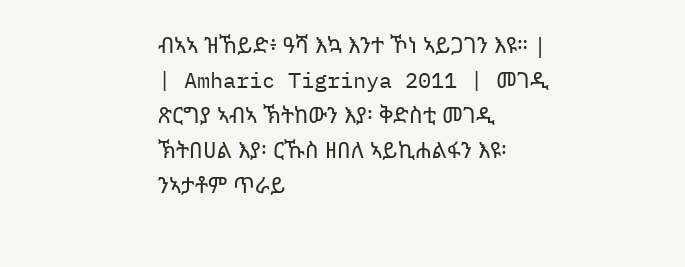ብኣኣ ዝኸይድ፥ ዓሻ እኳ እንተ ኾነ ኣይጋገን እዩ። |
| Amharic Tigrinya 2011 | መገዲ ጽርግያ ኣብኣ ኽትከውን እያ፡ ቅድስቲ መገዲ ኽትበሀል እያ፡ ርኹስ ዘበለ ኣይኪሐልፋን እዩ፡ ንኣታቶም ጥራይ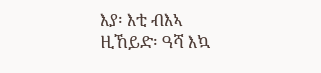እያ፡ እቲ ብእኣ ዚኸይድ፡ ዓሻ እኳ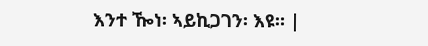እንተ ዀነ፡ ኣይኪጋገን፡ እዩ። |